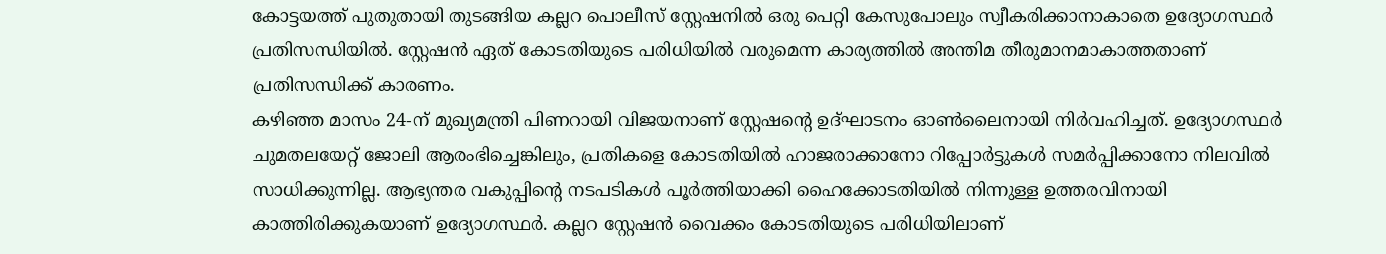കോട്ടയത്ത് പുതുതായി തുടങ്ങിയ കല്ലറ പൊലീസ് സ്റ്റേഷനിൽ ഒരു പെറ്റി കേസുപോലും സ്വീകരിക്കാനാകാതെ ഉദ്യോഗസ്ഥർ പ്രതിസന്ധിയിൽ. സ്റ്റേഷൻ ഏത് കോടതിയുടെ പരിധിയിൽ വരുമെന്ന കാര്യത്തിൽ അന്തിമ തീരുമാനമാകാത്തതാണ് പ്രതിസന്ധിക്ക് കാരണം.
കഴിഞ്ഞ മാസം 24-ന് മുഖ്യമന്ത്രി പിണറായി വിജയനാണ് സ്റ്റേഷന്റെ ഉദ്ഘാടനം ഓൺലൈനായി നിർവഹിച്ചത്. ഉദ്യോഗസ്ഥർ ചുമതലയേറ്റ് ജോലി ആരംഭിച്ചെങ്കിലും, പ്രതികളെ കോടതിയിൽ ഹാജരാക്കാനോ റിപ്പോർട്ടുകൾ സമർപ്പിക്കാനോ നിലവിൽ സാധിക്കുന്നില്ല. ആഭ്യന്തര വകുപ്പിന്റെ നടപടികൾ പൂർത്തിയാക്കി ഹൈക്കോടതിയിൽ നിന്നുള്ള ഉത്തരവിനായി കാത്തിരിക്കുകയാണ് ഉദ്യോഗസ്ഥർ. കല്ലറ സ്റ്റേഷൻ വൈക്കം കോടതിയുടെ പരിധിയിലാണ്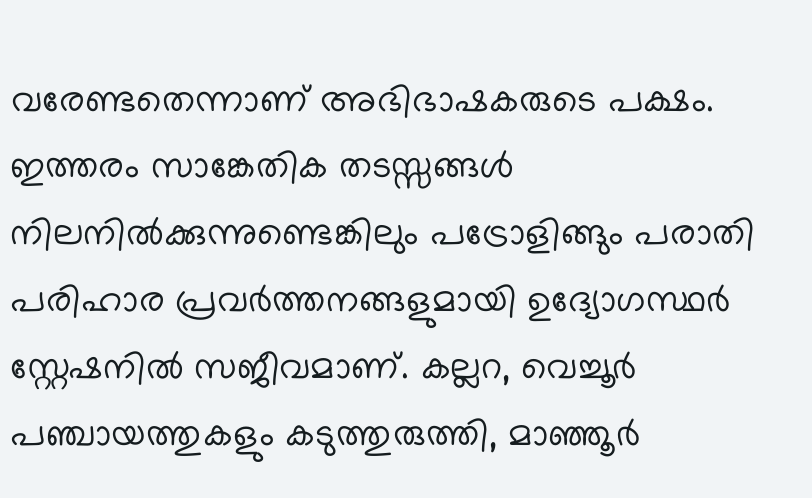വരേണ്ടതെന്നാണ് അഭിഭാഷകരുടെ പക്ഷം.
ഇത്തരം സാങ്കേതിക തടസ്സങ്ങൾ നിലനിൽക്കുന്നുണ്ടെങ്കിലും പട്രോളിങ്ങും പരാതി പരിഹാര പ്രവർത്തനങ്ങളുമായി ഉദ്യോഗസ്ഥർ സ്റ്റേഷനിൽ സജീവമാണ്. കല്ലറ, വെച്ചൂർ പഞ്ചായത്തുകളും കടുത്തുരുത്തി, മാഞ്ഞൂർ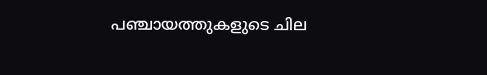പഞ്ചായത്തുകളുടെ ചില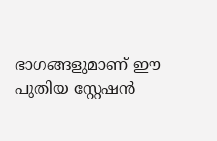ഭാഗങ്ങളുമാണ് ഈ പുതിയ സ്റ്റേഷൻ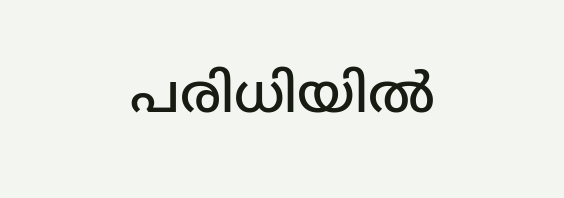പരിധിയിൽ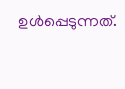ഉൾപ്പെടുന്നത്.